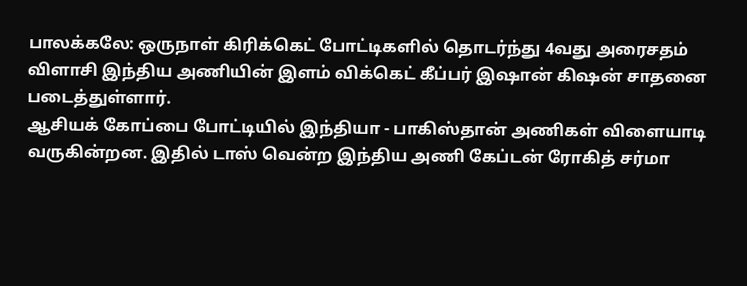பாலக்கலே: ஒருநாள் கிரிக்கெட் போட்டிகளில் தொடர்ந்து 4வது அரைசதம் விளாசி இந்திய அணியின் இளம் விக்கெட் கீப்பர் இஷான் கிஷன் சாதனை படைத்துள்ளார்.
ஆசியக் கோப்பை போட்டியில் இந்தியா - பாகிஸ்தான் அணிகள் விளையாடி வருகின்றன. இதில் டாஸ் வென்ற இந்திய அணி கேப்டன் ரோகித் சர்மா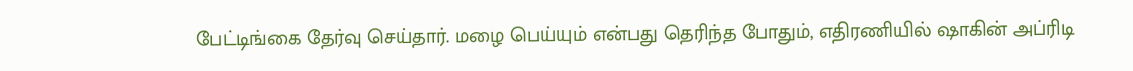பேட்டிங்கை தேர்வு செய்தார். மழை பெய்யும் என்பது தெரிந்த போதும், எதிரணியில் ஷாகின் அப்ரிடி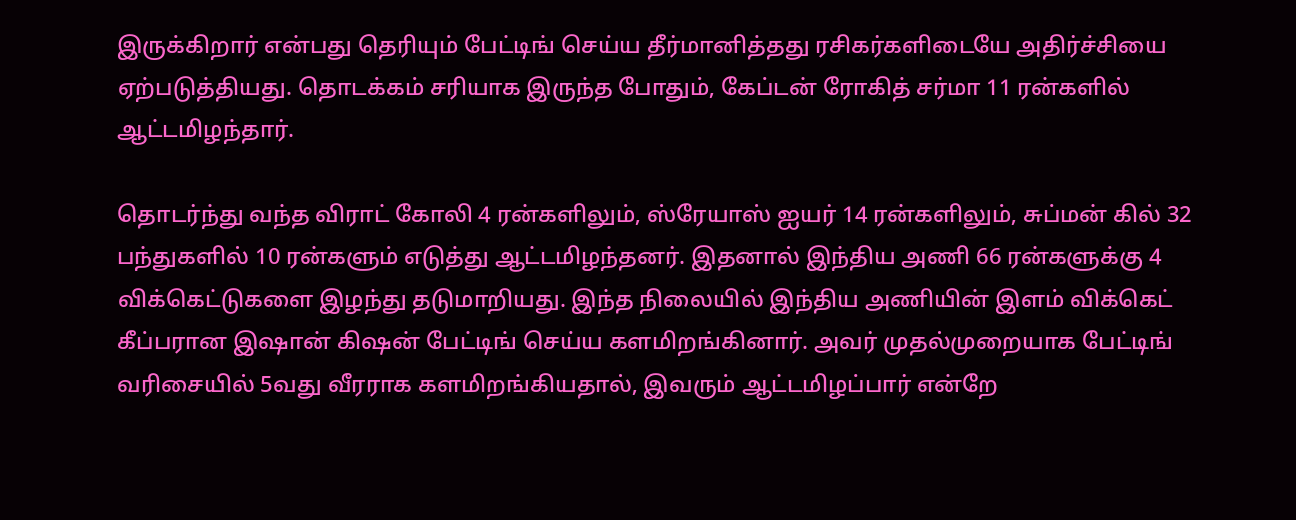இருக்கிறார் என்பது தெரியும் பேட்டிங் செய்ய தீர்மானித்தது ரசிகர்களிடையே அதிர்ச்சியை ஏற்படுத்தியது. தொடக்கம் சரியாக இருந்த போதும், கேப்டன் ரோகித் சர்மா 11 ரன்களில் ஆட்டமிழந்தார்.

தொடர்ந்து வந்த விராட் கோலி 4 ரன்களிலும், ஸ்ரேயாஸ் ஐயர் 14 ரன்களிலும், சுப்மன் கில் 32 பந்துகளில் 10 ரன்களும் எடுத்து ஆட்டமிழந்தனர். இதனால் இந்திய அணி 66 ரன்களுக்கு 4 விக்கெட்டுகளை இழந்து தடுமாறியது. இந்த நிலையில் இந்திய அணியின் இளம் விக்கெட் கீப்பரான இஷான் கிஷன் பேட்டிங் செய்ய களமிறங்கினார். அவர் முதல்முறையாக பேட்டிங் வரிசையில் 5வது வீரராக களமிறங்கியதால், இவரும் ஆட்டமிழப்பார் என்றே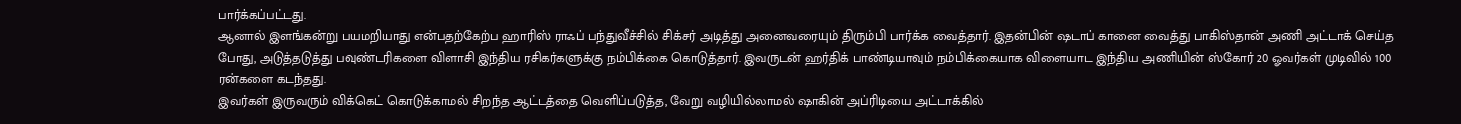பார்க்கப்பட்டது.
ஆனால் இளங்கன்று பயமறியாது என்பதற்கேற்ப ஹாரிஸ் ராஃப் பந்துவீச்சில் சிக்சர் அடித்து அனைவரையும் திரும்பி பார்க்க வைத்தார். இதன்பின் ஷடாப் கானை வைத்து பாகிஸ்தான் அணி அட்டாக் செய்த போது, அடுத்தடுத்து பவுண்டரிகளை விளாசி இந்திய ரசிகர்களுக்கு நம்பிக்கை கொடுத்தார். இவருடன் ஹர்திக் பாண்டியாவும் நம்பிக்கையாக விளையாட இந்திய அணியின் ஸ்கோர் 20 ஓவர்கள் முடிவில் 100 ரன்களை கடந்தது.
இவர்கள் இருவரும் விக்கெட் கொடுக்காமல் சிறந்த ஆட்டத்தை வெளிப்படுத்த, வேறு வழியில்லாமல் ஷாகின் அப்ரிடியை அட்டாக்கில்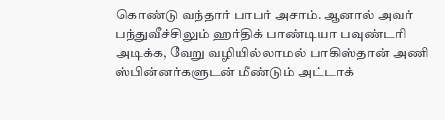கொண்டு வந்தார் பாபர் அசாம். ஆனால் அவர் பந்துவீச்சிலும் ஹர்திக் பாண்டியா பவுண்டரி அடிக்க, வேறு வழியில்லாமல் பாகிஸ்தான் அணி ஸ்பின்னர்களுடன் மீண்டும் அட்டாக்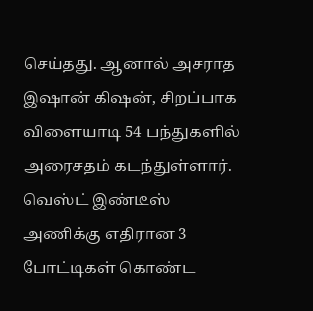செய்தது. ஆனால் அசராத இஷான் கிஷன், சிறப்பாக விளையாடி 54 பந்துகளில் அரைசதம் கடந்துள்ளார்.
வெஸ்ட் இண்டீஸ் அணிக்கு எதிரான 3 போட்டிகள் கொண்ட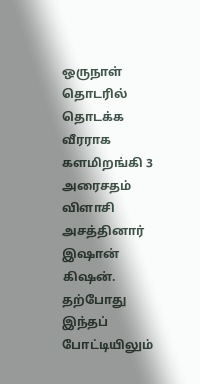ஒருநாள் தொடரில் தொடக்க வீரராக களமிறங்கி 3 அரைசதம் விளாசி அசத்தினார் இஷான் கிஷன். தற்போது இந்தப் போட்டியிலும்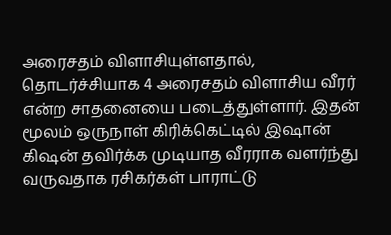அரைசதம் விளாசியுள்ளதால், தொடர்ச்சியாக 4 அரைசதம் விளாசிய வீரர் என்ற சாதனையை படைத்துள்ளார். இதன் மூலம் ஒருநாள் கிரிக்கெட்டில் இஷான் கிஷன் தவிர்க்க முடியாத வீரராக வளர்ந்து வருவதாக ரசிகர்கள் பாராட்டு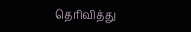தெரிவித்து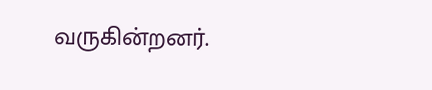வருகின்றனர்.